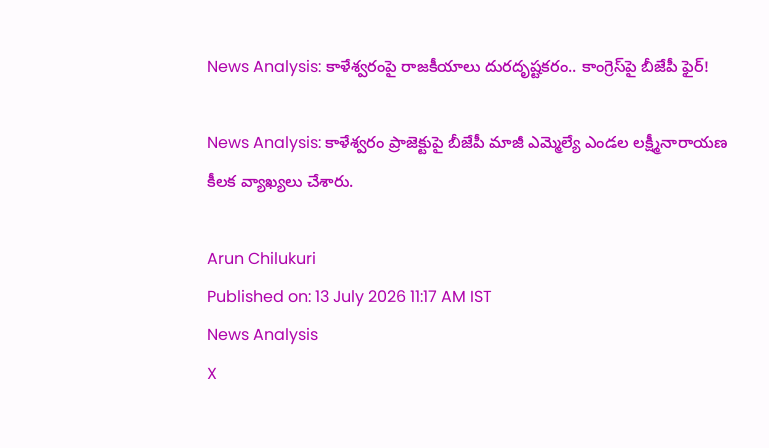News Analysis: కాళేశ్వరంపై రాజకీయాలు దురదృష్టకరం.. కాంగ్రెస్‌పై బీజేపీ ఫైర్!

News Analysis: కాళేశ్వరం ప్రాజెక్టుపై బీజేపీ మాజీ ఎమ్మెల్యే ఎండల లక్ష్మీనారాయణ కీలక వ్యాఖ్యలు చేశారు.

Arun Chilukuri
Published on: 13 July 2026 11:17 AM IST
News Analysis
X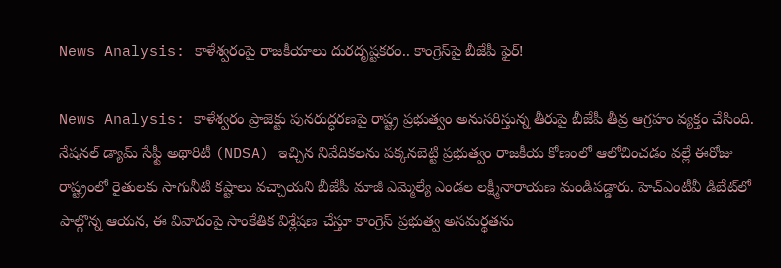News Analysis: కాళేశ్వరంపై రాజకీయాలు దురదృష్టకరం.. కాంగ్రెస్‌పై బీజేపీ ఫైర్!

News Analysis: కాళేశ్వరం ప్రాజెక్టు పునరుద్ధరణపై రాష్ట్ర ప్రభుత్వం అనుసరిస్తున్న తీరుపై బీజేపీ తీవ్ర ఆగ్రహం వ్యక్తం చేసింది. నేషనల్ డ్యామ్ సేఫ్టీ అథారిటీ (NDSA) ఇచ్చిన నివేదికలను పక్కనబెట్టి ప్రభుత్వం రాజకీయ కోణంలో ఆలోచించడం వల్లే ఈరోజు రాష్ట్రంలో రైతులకు సాగునీటి కష్టాలు వచ్చాయని బీజేపీ మాజీ ఎమ్మెల్యే ఎండల లక్ష్మీనారాయణ మండిపడ్డారు. హెచ్‌ఎంటీవీ డిబేట్‌లో పాల్గొన్న ఆయన, ఈ వివాదంపై సాంకేతిక విశ్లేషణ చేస్తూ కాంగ్రెస్ ప్రభుత్వ అసమర్థతను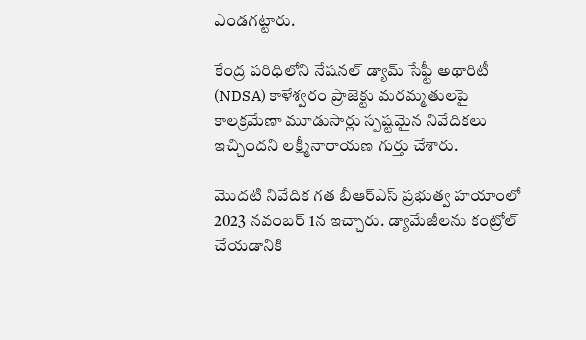ఎండగట్టారు.

కేంద్ర పరిధిలోని నేషనల్ డ్యామ్ సేఫ్టీ అథారిటీ (NDSA) కాళేశ్వరం ప్రాజెక్టు మరమ్మతులపై కాలక్రమేణా మూడుసార్లు స్పష్టమైన నివేదికలు ఇచ్చిందని లక్ష్మీనారాయణ గుర్తు చేశారు.

మొదటి నివేదిక గత బీఆర్ఎస్ ప్రభుత్వ హయాంలో 2023 నవంబర్ 1న ఇచ్చారు. డ్యామేజీలను కంట్రోల్ చేయడానికి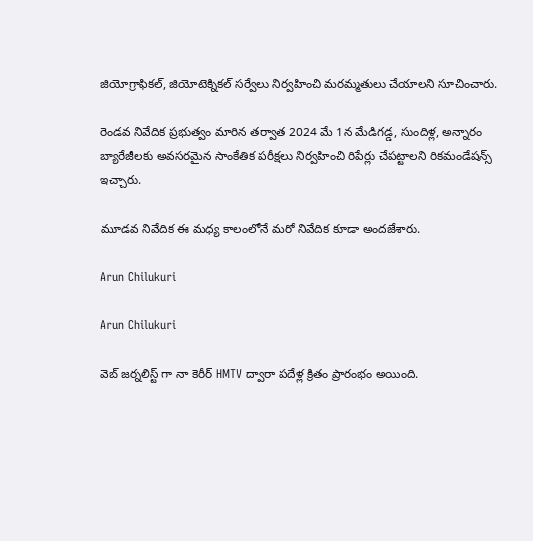జియోగ్రాఫికల్, జియోటెక్నికల్ సర్వేలు నిర్వహించి మరమ్మతులు చేయాలని సూచించారు.

రెండవ నివేదిక ప్రభుత్వం మారిన తర్వాత 2024 మే 1న మేడిగడ్డ, సుందిళ్ల, అన్నారం బ్యారేజీలకు అవసరమైన సాంకేతిక పరీక్షలు నిర్వహించి రిపేర్లు చేపట్టాలని రికమండేషన్స్ ఇచ్చారు.

మూడవ నివేదిక ఈ మధ్య కాలంలోనే మరో నివేదిక కూడా అందజేశారు.

Arun Chilukuri

Arun Chilukuri

వెబ్ జర్నలిస్ట్ గా నా కెరీర్ HMTV ద్వారా పదేళ్ల క్రితం ప్రారంభం అయింది.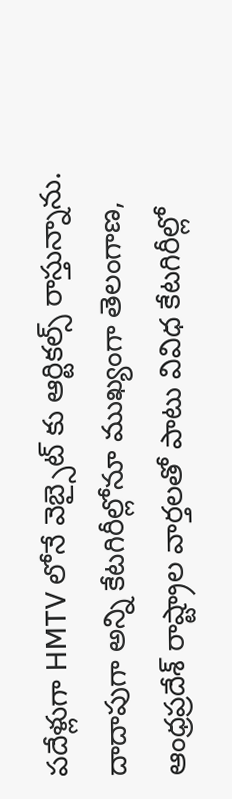పదేళ్లుగా HMTV లోనే వెబ్సైట్ కు ఆర్టికల్స్ రాస్తున్నాను. దాదాపుగా అన్ని కేటగిరీల్లోనూ ముఖ్యంగా తెలంగాణ, ఆంధ్రప్రదేశ్ రాష్ట్రాల వార్తలతో పాటు వివిధ కేటగిరీల్లో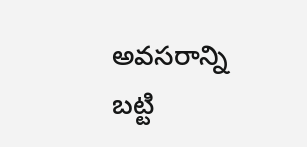అవసరాన్ని బట్టి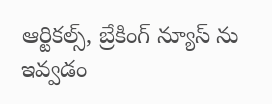ఆర్టికల్స్, బ్రేకింగ్ న్యూస్ ను ఇవ్వడం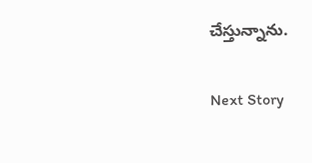చేస్తున్నాను.

Next Story